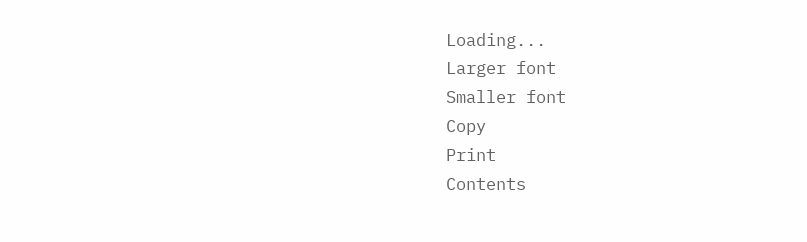Loading...
Larger font
Smaller font
Copy
Print
Contents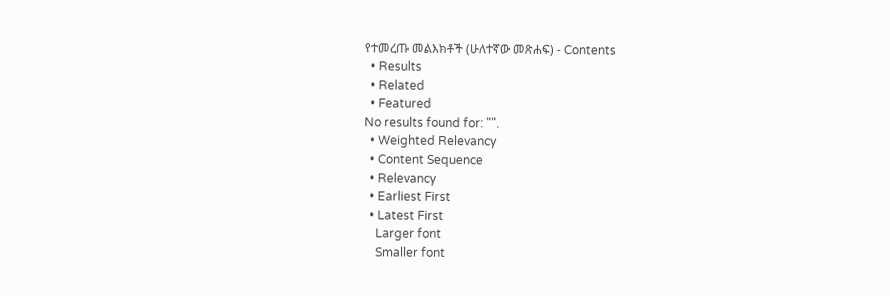የተመረጡ መልእክቶች (ሁለተኛው መጽሐፍ) - Contents
  • Results
  • Related
  • Featured
No results found for: "".
  • Weighted Relevancy
  • Content Sequence
  • Relevancy
  • Earliest First
  • Latest First
    Larger font
    Smaller font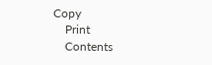Copy
    Print
    Contents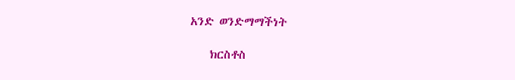አንድ ወንድማማችነት

    ክርስቶስ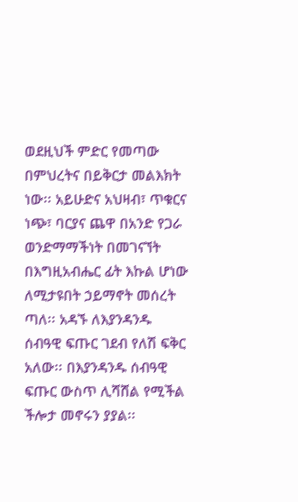ወደዚህች ምድር የመጣው በምህረትና በይቅርታ መልእክት ነው፡፡ አይሁድና አህዛብ፣ ጥቁርና ነጭ፣ ባርያና ጨዋ በአንድ የጋራ ወንድማማችነት በመገናኘት በእግዚአብሔር ፊት እኩል ሆነው ለሚታዩበት ኃይማኖት መሰረት ጣለ፡፡ አዳኙ ለእያንዳንዱ ሰብዓዊ ፍጡር ገደብ የለሽ ፍቅር አለው፡፡ በእያንዳንዱ ሰብዓዊ ፍጡር ውስጥ ሊሻሸል የሚችል ችሎታ መኖሩን ያያል፡፡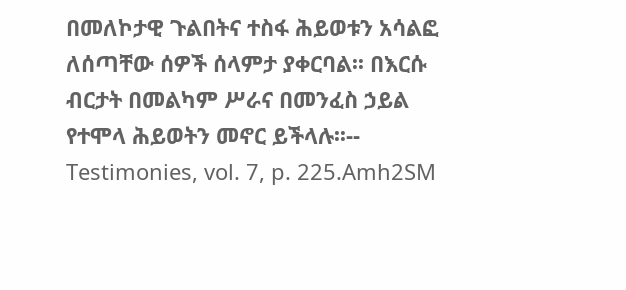በመለኮታዊ ጉልበትና ተስፋ ሕይወቱን አሳልፎ ለሰጣቸው ሰዎች ሰላምታ ያቀርባል፡፡ በእርሱ ብርታት በመልካም ሥራና በመንፈስ ኃይል የተሞላ ሕይወትን መኖር ይችላሉ፡፡-- Testimonies, vol. 7, p. 225.Amh2SM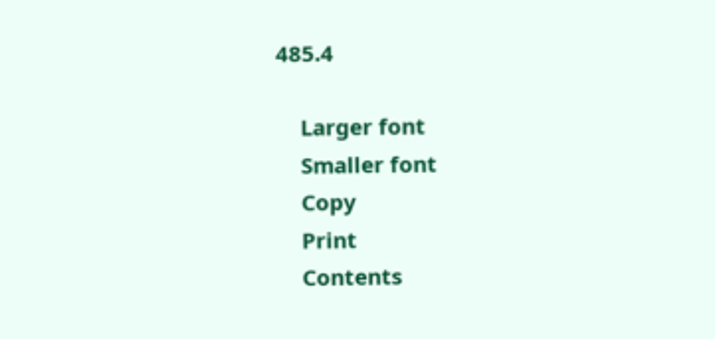485.4

    Larger font
    Smaller font
    Copy
    Print
    Contents